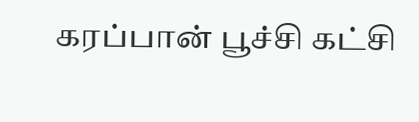கரப்பான் பூச்சி கட்சி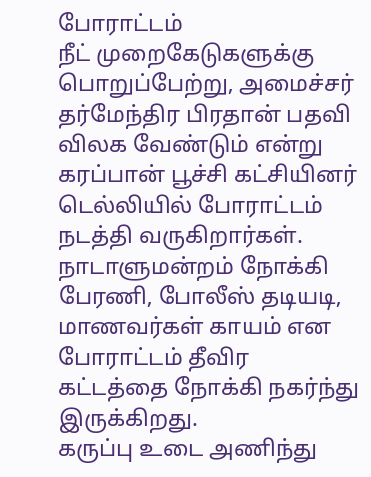போராட்டம்
நீட் முறைகேடுகளுக்கு பொறுப்பேற்று, அமைச்சர் தர்மேந்திர பிரதான் பதவி விலக வேண்டும் என்று கரப்பான் பூச்சி கட்சியினர் டெல்லியில் போராட்டம் நடத்தி வருகிறார்கள்.
நாடாளுமன்றம் நோக்கி பேரணி, போலீஸ் தடியடி, மாணவர்கள் காயம் என போராட்டம் தீவிர கட்டத்தை நோக்கி நகர்ந்து இருக்கிறது.
கருப்பு உடை அணிந்து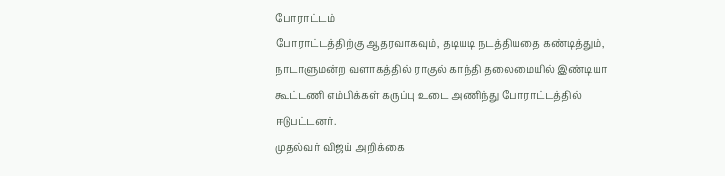போராட்டம்
போராட்டத்திற்கு ஆதரவாகவும், தடியடி நடத்தியதை கண்டித்தும், நாடாளுமன்ற வளாகத்தில் ராகுல் காந்தி தலைமையில் இண்டியா கூட்டணி எம்பிக்கள் கருப்பு உடை அணிந்து போராட்டத்தில் ஈடுபட்டனர்.
முதல்வர் விஜய் அறிக்கை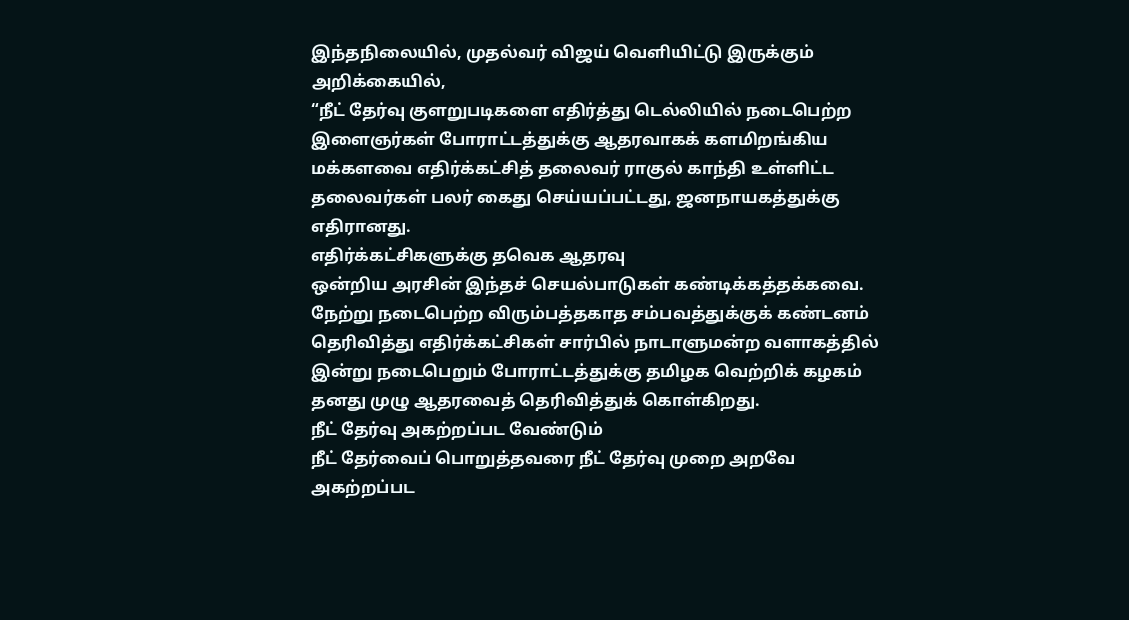இந்தநிலையில், முதல்வர் விஜய் வெளியிட்டு இருக்கும் அறிக்கையில்,
“நீட் தேர்வு குளறுபடிகளை எதிர்த்து டெல்லியில் நடைபெற்ற இளைஞர்கள் போராட்டத்துக்கு ஆதரவாகக் களமிறங்கிய மக்களவை எதிர்க்கட்சித் தலைவர் ராகுல் காந்தி உள்ளிட்ட தலைவர்கள் பலர் கைது செய்யப்பட்டது, ஜனநாயகத்துக்கு எதிரானது.
எதிர்க்கட்சிகளுக்கு தவெக ஆதரவு
ஒன்றிய அரசின் இந்தச் செயல்பாடுகள் கண்டிக்கத்தக்கவை.
நேற்று நடைபெற்ற விரும்பத்தகாத சம்பவத்துக்குக் கண்டனம் தெரிவித்து எதிர்க்கட்சிகள் சார்பில் நாடாளுமன்ற வளாகத்தில் இன்று நடைபெறும் போராட்டத்துக்கு தமிழக வெற்றிக் கழகம் தனது முழு ஆதரவைத் தெரிவித்துக் கொள்கிறது.
நீட் தேர்வு அகற்றப்பட வேண்டும்
நீட் தேர்வைப் பொறுத்தவரை நீட் தேர்வு முறை அறவே அகற்றப்பட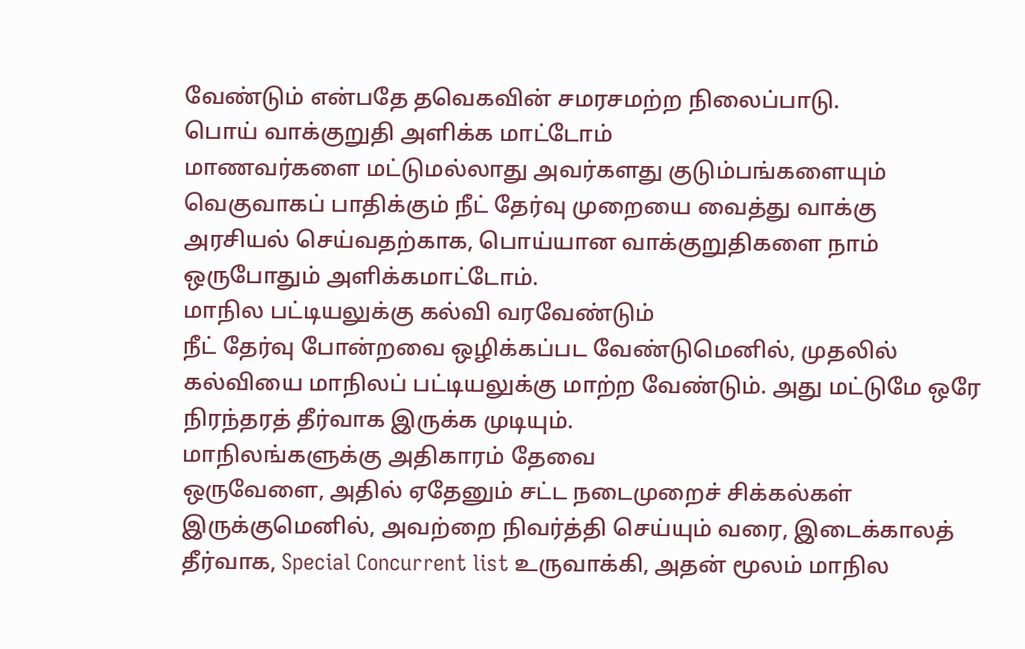வேண்டும் என்பதே தவெகவின் சமரசமற்ற நிலைப்பாடு.
பொய் வாக்குறுதி அளிக்க மாட்டோம்
மாணவர்களை மட்டுமல்லாது அவர்களது குடும்பங்களையும் வெகுவாகப் பாதிக்கும் நீட் தேர்வு முறையை வைத்து வாக்கு அரசியல் செய்வதற்காக, பொய்யான வாக்குறுதிகளை நாம் ஒருபோதும் அளிக்கமாட்டோம்.
மாநில பட்டியலுக்கு கல்வி வரவேண்டும்
நீட் தேர்வு போன்றவை ஒழிக்கப்பட வேண்டுமெனில், முதலில் கல்வியை மாநிலப் பட்டியலுக்கு மாற்ற வேண்டும். அது மட்டுமே ஒரே நிரந்தரத் தீர்வாக இருக்க முடியும்.
மாநிலங்களுக்கு அதிகாரம் தேவை
ஒருவேளை, அதில் ஏதேனும் சட்ட நடைமுறைச் சிக்கல்கள் இருக்குமெனில், அவற்றை நிவர்த்தி செய்யும் வரை, இடைக்காலத் தீர்வாக, Special Concurrent list உருவாக்கி, அதன் மூலம் மாநில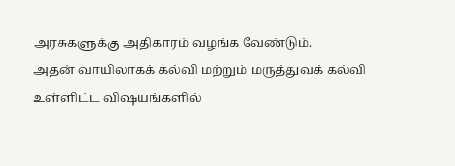அரசுகளுக்கு அதிகாரம் வழங்க வேண்டும்.
அதன் வாயிலாகக் கல்வி மற்றும் மருத்துவக் கல்வி உள்ளிட்ட விஷயங்களில்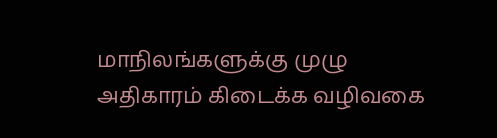மாநிலங்களுக்கு முழு அதிகாரம் கிடைக்க வழிவகை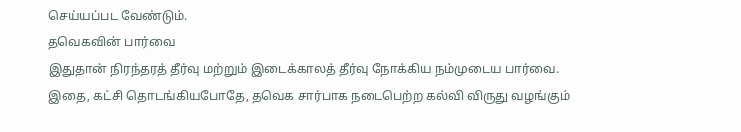செய்யப்பட வேண்டும்.
தவெகவின் பார்வை
இதுதான் நிரந்தரத் தீர்வு மற்றும் இடைக்காலத் தீர்வு நோக்கிய நம்முடைய பார்வை. இதை, கட்சி தொடங்கியபோதே, தவெக சார்பாக நடைபெற்ற கல்வி விருது வழங்கும்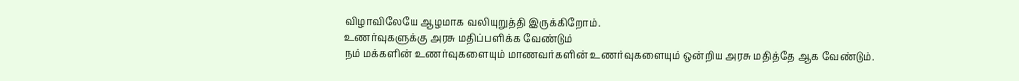விழாவிலேயே ஆழமாக வலியுறுத்தி இருக்கிறோம்.
உணர்வுகளுக்கு அரசு மதிப்பளிக்க வேண்டும்
நம் மக்களின் உணர்வுகளையும் மாணவர்களின் உணர்வுகளையும் ஒன்றிய அரசு மதித்தே ஆக வேண்டும்.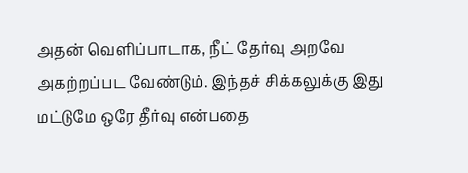அதன் வெளிப்பாடாக, நீட் தேர்வு அறவே அகற்றப்பட வேண்டும். இந்தச் சிக்கலுக்கு இது மட்டுமே ஒரே தீர்வு என்பதை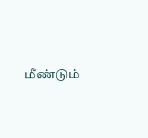மீண்டும்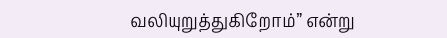வலியுறுத்துகிறோம்” என்று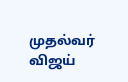முதல்வர் விஜய்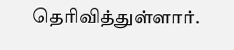தெரிவித்துள்ளார்.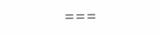===